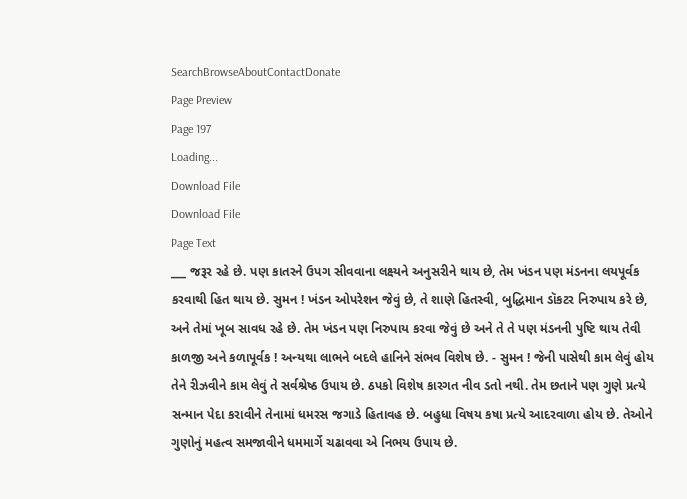SearchBrowseAboutContactDonate
Page Preview
Page 197
Loading...
Download File
Download File
Page Text
___ જરૂર રહે છે. પણ કાતરને ઉપગ સીવવાના લક્ષ્યને અનુસરીને થાય છે, તેમ ખંડન પણ મંડનના લયપૂર્વક કરવાથી હિત થાય છે. સુમન ! ખંડન ઓપરેશન જેવું છે, તે શાણે હિતસ્વી, બુદ્ધિમાન ડૉકટર નિરુપાય કરે છે, અને તેમાં ખૂબ સાવધ રહે છે. તેમ ખંડન પણ નિરુપાય કરવા જેવું છે અને તે તે પણ મંડનની પુષ્ટિ થાય તેવી કાળજી અને કળાપૂર્વક ! અન્યથા લાભને બદલે હાનિને સંભવ વિશેષ છે. - સુમન ! જેની પાસેથી કામ લેવું હોય તેને રીઝવીને કામ લેવું તે સર્વશ્રેષ્ઠ ઉપાય છે. ઠપકો વિશેષ કારગત નીવ ડતો નથી. તેમ છતાને પણ ગુણે પ્રત્યે સન્માન પેદા કરાવીને તેનામાં ધમરસ જગાડે હિતાવહ છે. બહુધા વિષય કષા પ્રત્યે આદરવાળા હોય છે. તેઓને ગુણોનું મહત્વ સમજાવીને ધમમાર્ગે ચઢાવવા એ નિભય ઉપાય છે.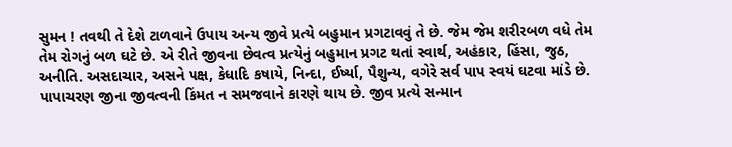સુમન ! તવથી તે દેશે ટાળવાને ઉપાય અન્ય જીવે પ્રત્યે બહુમાન પ્રગટાવવું તે છે. જેમ જેમ શરીરબળ વધે તેમ તેમ રોગનું બળ ઘટે છે. એ રીતે જીવના છેવત્વ પ્રત્યેનું બહુમાન પ્રગટ થતાં સ્વાર્થ, અહંકાર, હિંસા, જુઠ, અનીતિ. અસદાચાર, અસને પક્ષ, કેધાદિ કષાયે, નિન્દા, ઈર્ષ્યા, પૈશુન્ય, વગેરે સર્વ પાપ સ્વયં ઘટવા માંડે છે. પાપાચરણ જીના જીવત્વની કિંમત ન સમજવાને કારણે થાય છે. જીવ પ્રત્યે સન્માન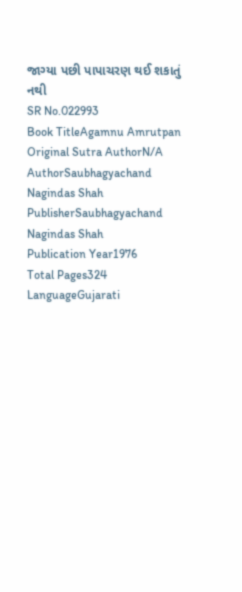જાગ્યા પછી પાપાચરણ થઈ શકાતું નથી
SR No.022993
Book TitleAgamnu Amrutpan
Original Sutra AuthorN/A
AuthorSaubhagyachand Nagindas Shah
PublisherSaubhagyachand Nagindas Shah
Publication Year1976
Total Pages324
LanguageGujarati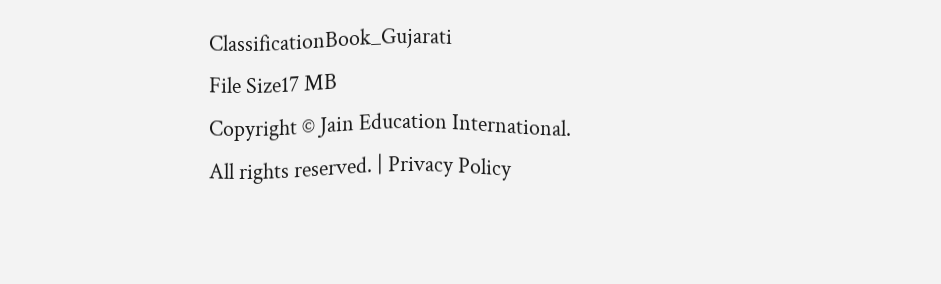ClassificationBook_Gujarati
File Size17 MB
Copyright © Jain Education International. All rights reserved. | Privacy Policy